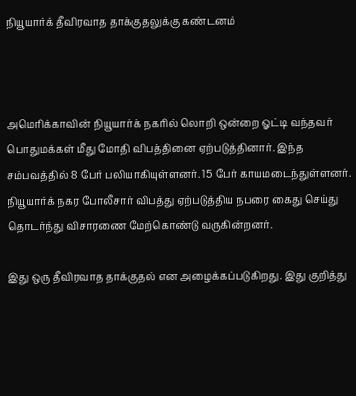நியூயார்க் தீவிரவாத தாக்குதலுக்கு கண்டனம்



அமெரிக்காவின் நியூயார்க் நகரில் லொறி ஒன்றை ஓட்டி வந்தவர் பொதுமக்கள் மீது மோதி விபத்தினை ஏற்படுத்தினார். இந்த சம்பவத்தில் 8 பேர் பலியாகியுள்ளனர். 15 பேர் காயமடைந்துள்ளனர். நியூயார்க் நகர போலீசார் விபத்து ஏற்படுத்திய நபரை கைது செய்து தொடர்ந்து விசாரணை மேற்கொண்டு வருகின்றனர்.

இது ஒரு தீவிரவாத தாக்குதல் என அழைக்கப்படுகிறது. இது குறித்து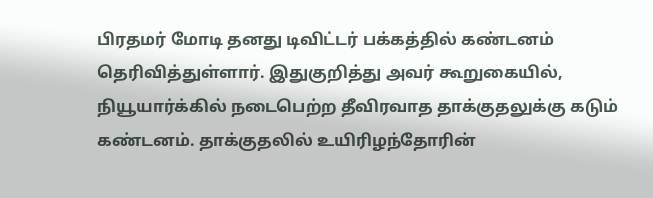பிரதமர் மோடி தனது டிவிட்டர் பக்கத்தில் கண்டனம் தெரிவித்துள்ளார். இதுகுறித்து அவர் கூறுகையில், நியூயார்க்கில் நடைபெற்ற தீவிரவாத தாக்குதலுக்கு கடும் கண்டனம். தாக்குதலில் உயிரிழந்தோரின்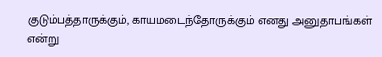குடும்பத்தாருக்கும், காயமடைந்தோருக்கும் எனது அனுதாபங்கள் என்று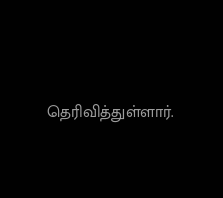தெரிவித்துள்ளார்.